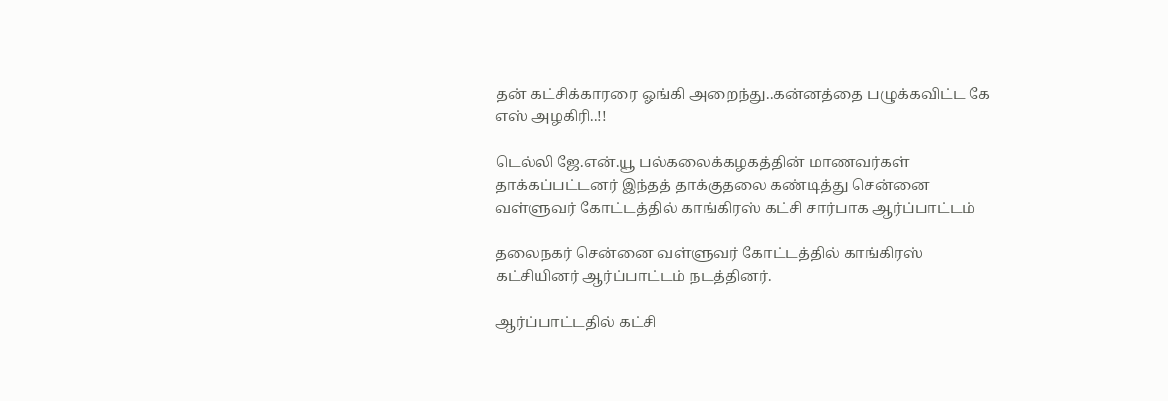தன் கட்சிக்காரரை ஓங்கி அறைந்து..கன்னத்தை பழுக்கவிட்ட கே எஸ் அழகிரி..!!

டெல்லி ஜே.என்.யூ பல்கலைக்கழகத்தின் மாணவர்கள் தாக்கப்பட்டனர் இந்தத் தாக்குதலை கண்டித்து சென்னை வள்ளுவர் கோட்டத்தில் காங்கிரஸ் கட்சி சார்பாக ஆர்ப்பாட்டம்

தலைநகர் சென்னை வள்ளுவர் கோட்டத்தில் காங்கிரஸ் கட்சியினர் ஆர்ப்பாட்டம் நடத்தினர்.

ஆர்ப்பாட்டதில் கட்சி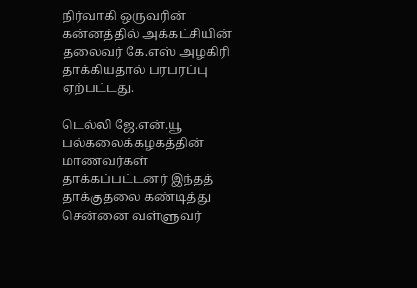நிர்வாகி ஒருவரின் கன்னத்தில் அக்கட்சியின் தலைவர் கே.எஸ் அழகிரி தாக்கியதால் பரபரப்பு ஏற்பட்டது.

டெல்லி ஜே.என்.யூ பல்கலைக்கழகத்தின் மாணவர்கள் தாக்கப்பட்டனர் இந்தத் தாக்குதலை கண்டித்து சென்னை வள்ளுவர்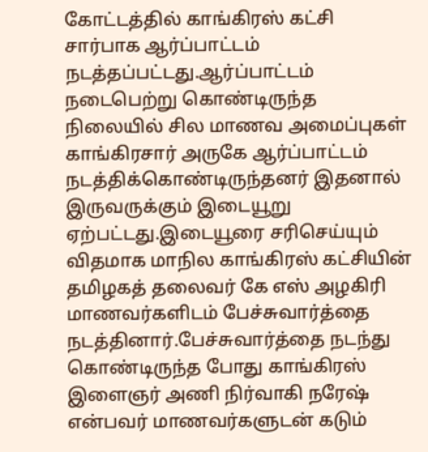கோட்டத்தில் காங்கிரஸ் கட்சி சார்பாக ஆர்ப்பாட்டம் நடத்தப்பட்டது.ஆர்ப்பாட்டம் நடைபெற்று கொண்டிருந்த நிலையில் சில மாணவ அமைப்புகள்  காங்கிரசார் அருகே ஆர்ப்பாட்டம் நடத்திக்கொண்டிருந்தனர் இதனால் இருவருக்கும் இடையூறு ஏற்பட்டது.இடையூரை சரிசெய்யும் விதமாக மாநில காங்கிரஸ் கட்சியின் தமிழகத் தலைவர் கே எஸ் அழகிரி  மாணவர்களிடம் பேச்சுவார்த்தை நடத்தினார்.பேச்சுவார்த்தை நடந்து கொண்டிருந்த போது காங்கிரஸ் இளைஞர் அணி நிர்வாகி நரேஷ் என்பவர் மாணவர்களுடன் கடும்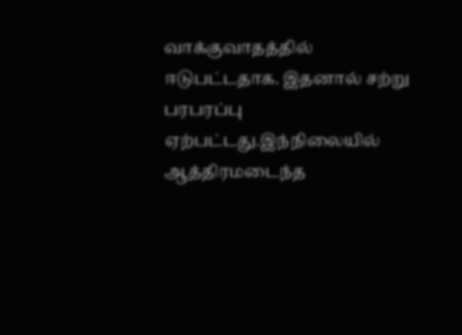வாக்குவாதத்தில் ஈடுபட்டதாக. இதனால் சற்று பரபரப்பு ஏற்பட்டது.இந்நிலையில் ஆத்திரமடைந்த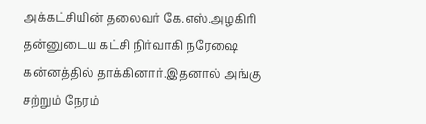அக்கட்சியின் தலைவர் கே.எஸ்.அழகிரி தன்னுடைய கட்சி நிர்வாகி நரேஷை கன்னத்தில் தாக்கினார்.இதனால் அங்கு சற்றும் நேரம்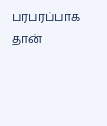பரபரப்பாக தான்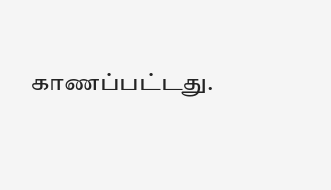காணப்பட்டது.